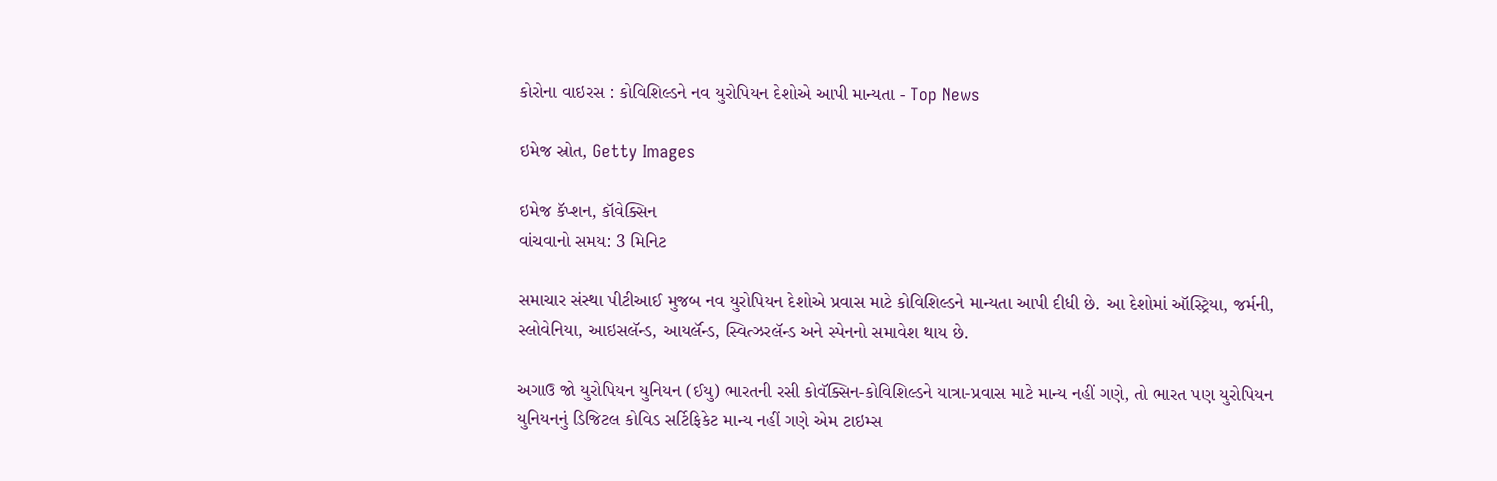કોરોના વાઇરસ : કોવિશિલ્ડને નવ યુરોપિયન દેશોએ આપી માન્યતા - Top News

ઇમેજ સ્રોત, Getty Images

ઇમેજ કૅપ્શન, કૉવેક્સિન
વાંચવાનો સમય: 3 મિનિટ

સમાચાર સંસ્થા પીટીઆઈ મુજબ નવ યુરોપિયન દેશોએ પ્રવાસ માટે કોવિશિલ્ડને માન્યતા આપી દીધી છે. આ દેશોમાં ઑસ્ટ્રિયા, જર્મની, સ્લોવેનિયા, આઇસલૅન્ડ, આયર્લૅન્ડ, સ્વિત્ઝરલૅન્ડ અને સ્પેનનો સમાવેશ થાય છે.

અગાઉ જો યુરોપિયન યુનિયન (ઈયુ) ભારતની રસી કોવૅક્સિન-કોવિશિલ્ડને યાત્રા-પ્રવાસ માટે માન્ય નહીં ગણે, તો ભારત પણ યુરોપિયન યુનિયનનું ડિજિટલ કોવિડ સર્ટિફિકેટ માન્ય નહીં ગણે એમ ટાઇમ્સ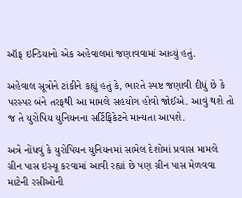ઑફ ઇન્ડિયાનો એક અહેવાલમાં જણાવવામાં આવ્યું હતું.

અહેવાલ સૂત્રોને ટાંકીને કહ્યું હતું કે, ભારતે સ્પષ્ટ જણાવી દીધું છે કે પરસ્પર બંને તરફથી આ મામલે સહયોગ હોવો જોઈએ. આવું થશે તો જ તે યુરોપિય યુનિયનના સર્ટિફિકેટને માન્યતા આપશે.

અત્રે નોંધવું કે યુરોપિયન યુનિયનમાં સામેલ દેશોમાં પ્રવાસ મામલે ગ્રીન પાસ ઇસ્યૂ કરવામાં આવી રહ્યાં છે પણ ગ્રીન પાસ મેળવવા માટેની રસીઓની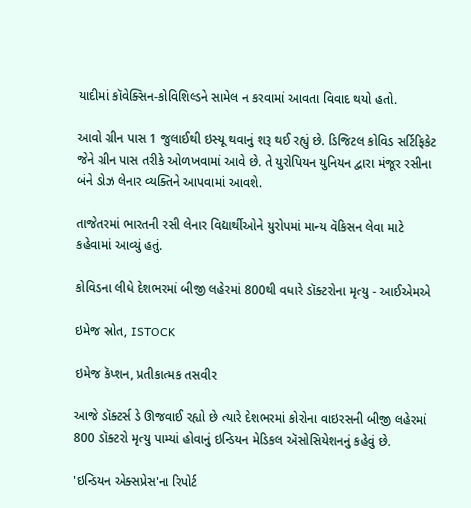યાદીમાં કૉવેક્સિન-કોવિશિલ્ડને સામેલ ન કરવામાં આવતા વિવાદ થયો હતો.

આવો ગ્રીન પાસ 1 જુલાઈથી ઇસ્યૂ થવાનું શરૂ થઈ રહ્યું છે. ડિજિટલ કોવિડ સર્ટિફિકેટ જેને ગ્રીન પાસ તરીકે ઓળખવામાં આવે છે. તે યુરોપિયન યુનિયન દ્વારા મંજૂર રસીના બંને ડોઝ લેનાર વ્યક્તિને આપવામાં આવશે.

તાજેતરમાં ભારતની રસી લેનાર વિદ્યાર્થીઓને યુરોપમાં માન્ય વૅકિસન લેવા માટે કહેવામાં આવ્યું હતું.

કોવિડના લીધે દેશભરમાં બીજી લહેરમાં 800થી વધારે ડૉક્ટરોના મૃત્યુ - આઈએમએ

ઇમેજ સ્રોત, ISTOCK

ઇમેજ કૅપ્શન, પ્રતીકાત્મક તસવીર

આજે ડૉક્ટર્સ ડે ઊજવાઈ રહ્યો છે ત્યારે દેશભરમાં કોરોના વાઇરસની બીજી લહેરમાં 800 ડૉક્ટરો મૃત્યુ પામ્યાં હોવાનું ઇન્ડિયન મેડિકલ ઍસોસિયેશનનું કહેવું છે.

'ઇન્ડિયન એક્સપ્રેસ'ના રિપોર્ટ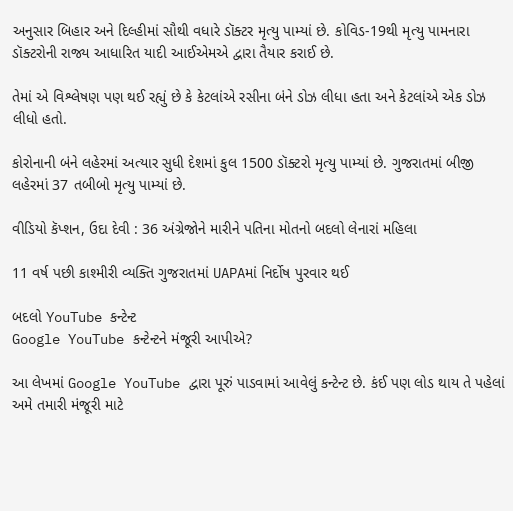અનુસાર બિહાર અને દિલ્હીમાં સૌથી વધારે ડૉક્ટર મૃત્યુ પામ્યાં છે. કોવિડ-19થી મૃત્યુ પામનારા ડૉક્ટરોની રાજ્ય આધારિત યાદી આઈએમએ દ્વારા તૈયાર કરાઈ છે.

તેમાં એ વિશ્લેષણ પણ થઈ રહ્યું છે કે કેટલાંએ રસીના બંને ડોઝ લીધા હતા અને કેટલાંએ એક ડોઝ લીધો હતો.

કોરોનાની બંને લહેરમાં અત્યાર સુધી દેશમાં કુલ 1500 ડૉક્ટરો મૃત્યુ પામ્યાં છે. ગુજરાતમાં બીજી લહેરમાં 37 તબીબો મૃત્યુ પામ્યાં છે.

વીડિયો કૅપ્શન, ઉદા દેવી : 36 અંગ્રેજોને મારીને પતિના મોતનો બદલો લેનારાં મહિલા

11 વર્ષ પછી કાશ્મીરી વ્યક્તિ ગુજરાતમાં UAPAમાં નિર્દોષ પુરવાર થઈ

બદલો YouTube કન્ટેન્ટ
Google YouTube કન્ટેન્ટને મંજૂરી આપીએ?

આ લેખમાં Google YouTube દ્વારા પૂરું પાડવામાં આવેલું કન્ટેન્ટ છે. કંઈ પણ લોડ થાય તે પહેલાં અમે તમારી મંજૂરી માટે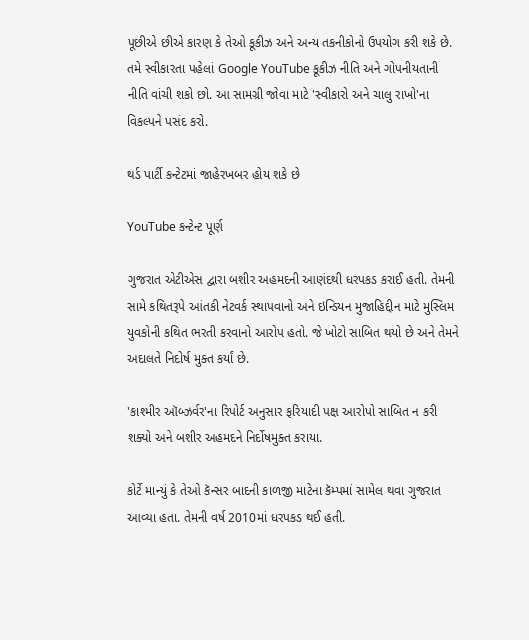પૂછીએ છીએ કારણ કે તેઓ કૂકીઝ અને અન્ય તકનીકોનો ઉપયોગ કરી શકે છે. તમે સ્વીકારતા પહેલાં Google YouTube કૂકીઝ નીતિ અને ગોપનીયતાની નીતિ વાંચી શકો છો. આ સામગ્રી જોવા માટે 'સ્વીકારો અને ચાલુ રાખો'ના વિકલ્પને પસંદ કરો.

થર્ડ પાર્ટી કન્ટેટમાં જાહેરખબર હોય શકે છે

YouTube કન્ટેન્ટ પૂર્ણ

ગુજરાત એટીએસ દ્વારા બશીર અહમદની આણંદથી ધરપકડ કરાઈ હતી. તેમની સામે કથિતરૂપે આંતકી નેટવર્ક સ્થાપવાનો અને ઇન્ડિયન મુજાહિદ્દીન માટે મુસ્લિમ યુવકોની કથિત ભરતી કરવાનો આરોપ હતો. જે ખોટો સાબિત થયો છે અને તેમને અદાલતે નિદોર્ષ મુક્ત કર્યાં છે.

'કાશ્મીર ઑબ્ઝર્વર'ના રિપોર્ટ અનુસાર ફરિયાદી પક્ષ આરોપો સાબિત ન કરી શક્યો અને બશીર અહમદને નિર્દોષમુક્ત કરાયા.

કોર્ટે માન્યું કે તેઓ કૅન્સર બાદની કાળજી માટેના કૅમ્પમાં સામેલ થવા ગુજરાત આવ્યા હતા. તેમની વર્ષ 2010માં ધરપકડ થઈ હતી.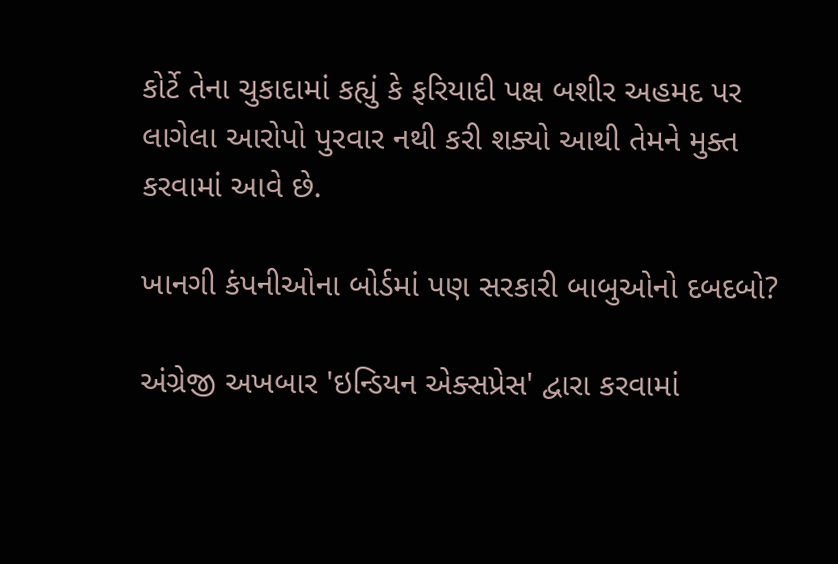કોર્ટે તેના ચુકાદામાં કહ્યું કે ફરિયાદી પક્ષ બશીર અહમદ પર લાગેલા આરોપો પુરવાર નથી કરી શક્યો આથી તેમને મુક્ત કરવામાં આવે છે.

ખાનગી કંપનીઓના બોર્ડમાં પણ સરકારી બાબુઓનો દબદબો?

અંગ્રેજી અખબાર 'ઇન્ડિયન એક્સપ્રેસ' દ્વારા કરવામાં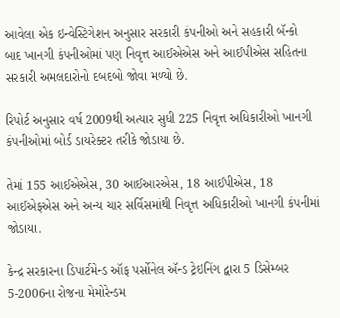આવેલા એક ઇન્વેસ્ટિગેશન અનુસાર સરકારી કંપનીઓ અને સહકારી બૅન્કો બાદ ખાનગી કંપનીઓમાં પણ નિવૃત્ત આઈએએસ અને આઈપીએસ સહિતના સરકારી અમલદારોનો દબદબો જોવા મળ્યો છે.

રિપોર્ટ અનુસાર વર્ષ 2009થી અત્યાર સુધી 225 નિવૃત્ત અધિકારીઓ ખાનગી કંપનીઓમાં બોર્ડ ડાયરેક્ટર તરીકે જોડાયા છે.

તેમાં 155 આઈએએસ, 30 આઈઆરએસ, 18 આઈપીએસ, 18 આઈએફએસ અને અન્ય ચાર સર્વિસમાંથી નિવૃત્ત અધિકારીઓ ખાનગી કંપનીમાં જોડાયા.

કેન્દ્ર સરકારના ડિપાર્ટમેન્ડ ઑફ પર્સોનેલ ઍન્ડ ટ્રેઇનિંગ દ્વારા 5 ડિસેમ્બર 5-2006ના રોજના મેમોરેન્ડમ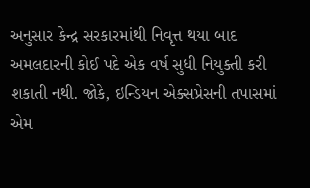અનુસાર કેન્દ્ર સરકારમાંથી નિવૃત્ત થયા બાદ અમલદારની કોઈ પદે એક વર્ષ સુધી નિયુક્તી કરી શકાતી નથી. જોકે, ઇન્ડિયન એક્સપ્રેસની તપાસમાં એમ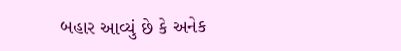બહાર આવ્યું છે કે અનેક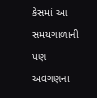કેસમાં આ સમયગાળાની પણ અવગણના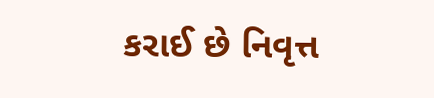કરાઈ છે નિવૃત્ત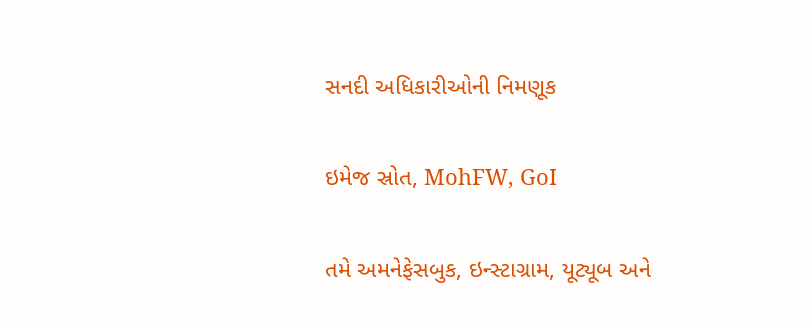સનદી અધિકારીઓની નિમણૂક

ઇમેજ સ્રોત, MohFW, GoI

તમે અમનેફેસબુક, ઇન્સ્ટાગ્રામ, યૂટ્યૂબ અને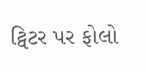ટ્વિટર પર ફોલો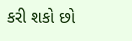કરી શકો છો